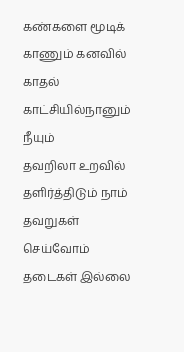கண்களை மூடிக்
காணும் கனவில்
காதல் காட்சியில்நானும் நீயும்
தவறிலா உறவில்
தளிர்த்திடும் நாம்
தவறுகள் செய்வோம்
தடைகள் இல்லை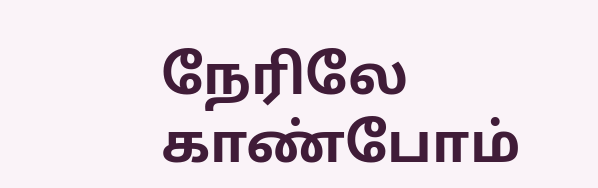நேரிலே காண்போம்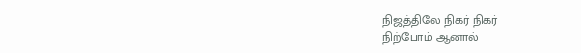நிஜத்திலே நிகர் நிகர்
நிற்போம் ஆனால்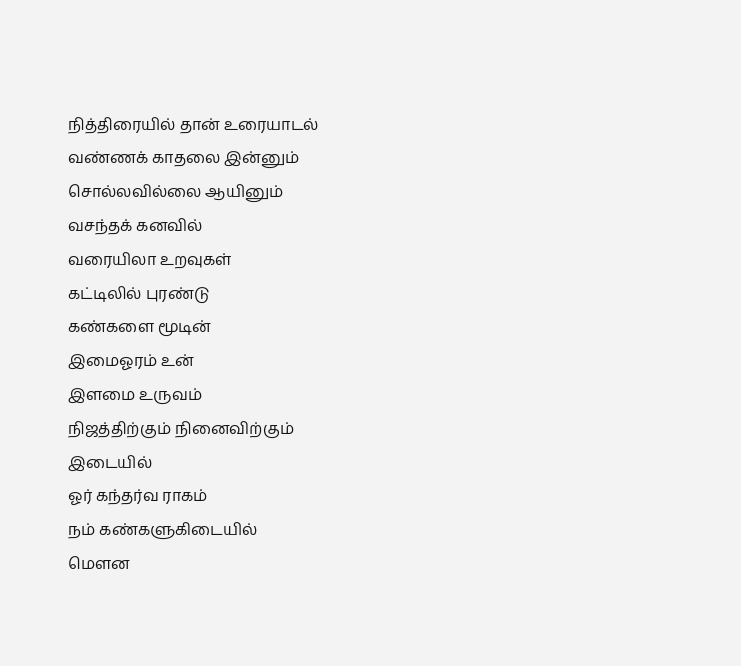நித்திரையில் தான் உரையாடல்
வண்ணக் காதலை இன்னும்
சொல்லவில்லை ஆயினும்
வசந்தக் கனவில்
வரையிலா உறவுகள்
கட்டிலில் புரண்டு
கண்களை மூடின்
இமைஓரம் உன்
இளமை உருவம்
நிஜத்திற்கும் நினைவிற்கும்
இடையில்
ஓர் கந்தர்வ ராகம்
நம் கண்களுகிடையில்
மௌன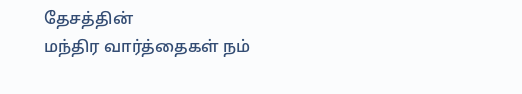தேசத்தின்
மந்திர வார்த்தைகள் நம்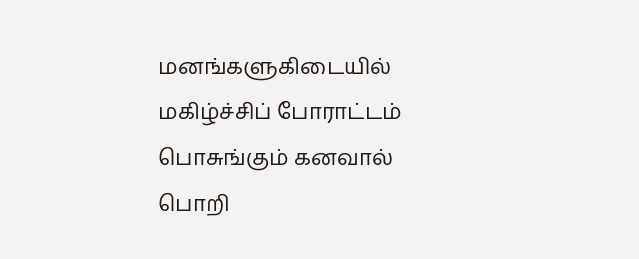மனங்களுகிடையில்
மகிழ்ச்சிப் போராட்டம்
பொசுங்கும் கனவால்
பொறி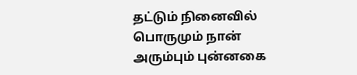தட்டும் நினைவில்
பொருமும் நான்
அரும்பும் புன்னகை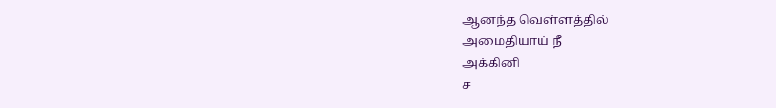ஆனந்த வெள்ளத்தில்
அமைதியாய் நீ
அக்கினி
ச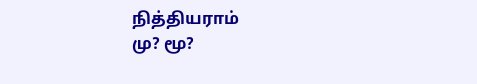நித்தியராம்
மு? மூ?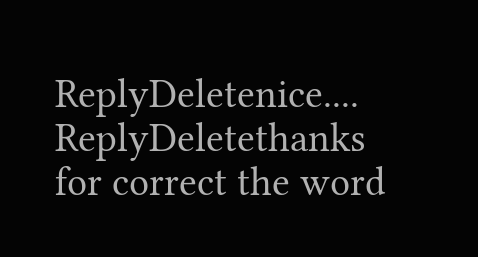ReplyDeletenice....
ReplyDeletethanks for correct the word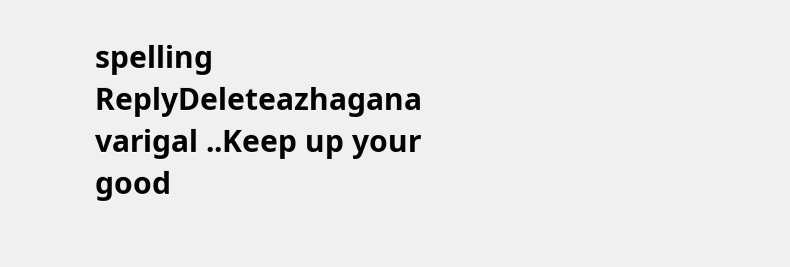spelling
ReplyDeleteazhagana varigal ..Keep up your good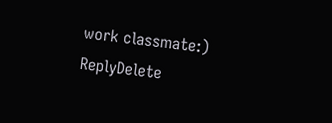work classmate:)
ReplyDelete